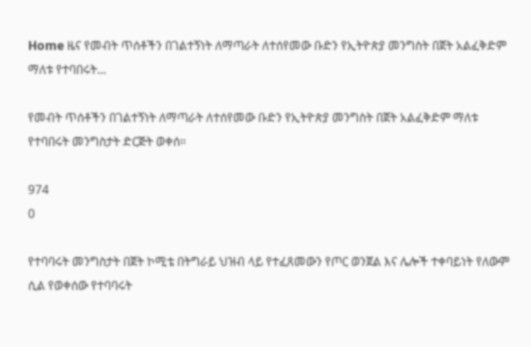Home ዜና የመብት ጥሰቶችን በገልተኝነት ለማጣራት ለተሰየመው ቡድን የኢትዮጵያ መንግስት በጀት አልፈቅድም ማለቱ የተባበሩት...

የመብት ጥሰቶችን በገልተኝነት ለማጣራት ለተሰየመው ቡድን የኢትዮጵያ መንግስት በጀት አልፈቅድም ማለቱ የተባበሩት መንግስታት ድርጅት ወቀሰ።

974
0

የተባባሩት መንግስታት በጀት ኮሚቴ በትግራይ ህዝብ ላይ የተፈጸመውን የጦር ወንጀል እና ሌሎች ተቀባይነት የለውም ሲል የወቀሰው የተባባሩት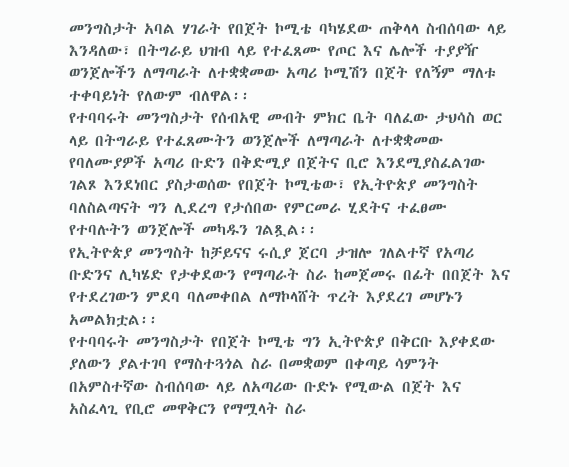መንግስታት አባል ሃገራት የበጀት ኮሚቴ ባካሄደው ጠቅላላ ስብሰባው ላይ እንዳለው፣ በትግራይ ህዝብ ላይ የተፈጸሙ የጦር እና ሌሎች ተያያዥ ወንጀሎችን ለማጣራት ለተቋቋመው አጣሪ ኮሚሽን በጀት የለኝም ማለቱ ተቀባይነት የለውም ብለዋል፡፡
የተባባሩት መንግስታት የሰብአዊ መብት ምክር ቤት ባለፈው ታህሳስ ወር ላይ በትግራይ የተፈጸሙትን ወንጀሎች ለማጣራት ለተቋቋመው የባለሙያዎች አጣሪ ቡድን በቅድሚያ በጀትና ቢሮ እንደሚያስፈልገው ገልጾ እንደነበር ያስታወሰው የበጀት ኮሚቴው፣ የኢትዮጵያ መንግስት ባለስልጣናት ግን ሊደረግ የታሰበው የምርመራ ሂደትና ተፈፀሙ የተባሉትን ወንጀሎች መካዱን ገልጿል፡፡
የኢትዮጵያ መንግስት ከቻይናና ሩሲያ ጀርባ ታዝሎ ገለልተኛ የአጣሪ ቡድንና ሊካሄድ የታቀደውን የማጣራት ስራ ከመጀመሩ በፊት በበጀት እና የተደረገውን ምደባ ባለመቀበል ለማኮላሸት ጥረት እያደረገ መሆኑን አመልክቷል፡፡
የተባባሩት መንግስታት የበጀት ኮሚቴ ግን ኢትዮጵያ በቅርቡ እያቀደው ያለውን ያልተገባ የማስተጓጎል ስራ በመቋወም በቀጣይ ሳምንት በአምስተኛው ስብሰባው ላይ ለአጣሪው ቡድኑ የሚውል በጀት እና አስፈላጊ የቢሮ መዋቅርን የማሟላት ስራ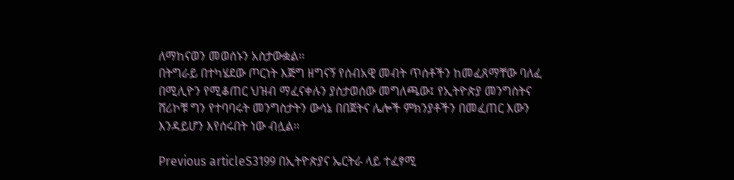ለማከናወን መወሰኑን አስታውቋል፡፡
በትግራይ በተካሄደው ጦርነት እጅግ ዘግናኝ የሰብአዊ መብት ጥሰቶችን ከመፈጸማቸው ባለፈ በሚሊዮን የሚቆጠር ህዝብ ማፈናቀሉን ያስታወሰው መግለጫው፤ የኢትዮጵያ መንግስትና ሸሪኮቹ ግን የተባባሩት መንግስታትን ውሳኔ በበጀትና ሌሎች ምክንያቶችን በመፈጠር እውን እንዳይሆን እየሰሩበት ነው ብሏል፡፡

Previous articleS3199 በኢትዮጵያና ኤርትራ ላይ ተፈፃሚ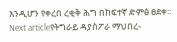እንዲሆን የቀረበ ረቂቅ ሕግ በከፍተኛ ድምፅ ፀደቀ፡፡
Next articleየትግራይ ዳያስፖራ ማህበረ-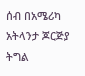ሰብ በአሜሪካ አትላንታ ጆርጅያ ትግል